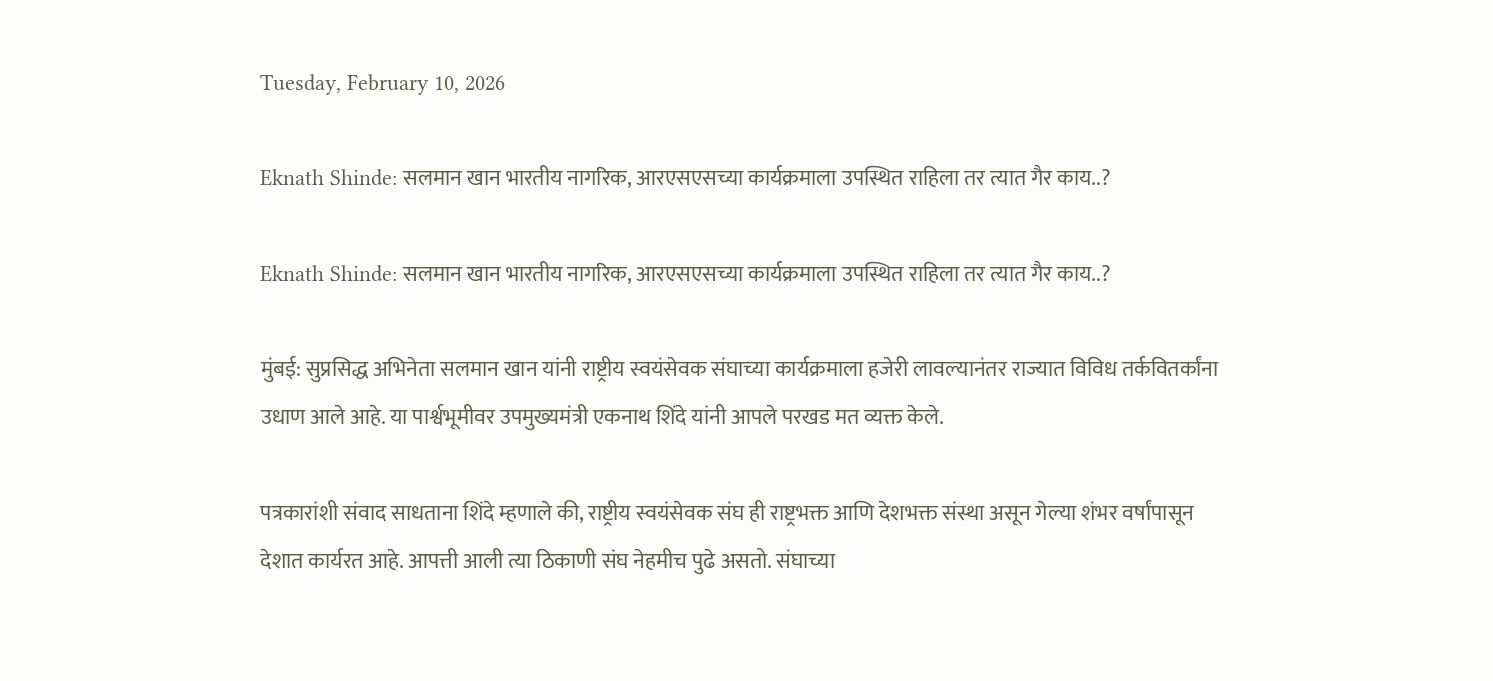Tuesday, February 10, 2026

Eknath Shinde: सलमान खान भारतीय नागरिक, आरएसएसच्या कार्यक्रमाला उपस्थित राहिला तर त्यात गैर काय..?

Eknath Shinde: सलमान खान भारतीय नागरिक, आरएसएसच्या कार्यक्रमाला उपस्थित राहिला तर त्यात गैर काय..?

मुंबई: सुप्रसिद्ध अभिनेता सलमान खान यांनी राष्ट्रीय स्वयंसेवक संघाच्या कार्यक्रमाला हजेरी लावल्यानंतर राज्यात विविध तर्कवितर्कांना उधाण आले आहे. या पार्श्वभूमीवर उपमुख्यमंत्री एकनाथ शिंदे यांनी आपले परखड मत व्यक्त केले.

पत्रकारांशी संवाद साधताना शिंदे म्हणाले की, राष्ट्रीय स्वयंसेवक संघ ही राष्ट्रभक्त आणि देशभक्त संस्था असून गेल्या शंभर वर्षांपासून देशात कार्यरत आहे. आपत्ती आली त्या ठिकाणी संघ नेहमीच पुढे असतो. संघाच्या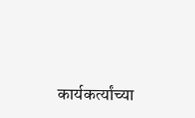कार्यकर्त्यांच्या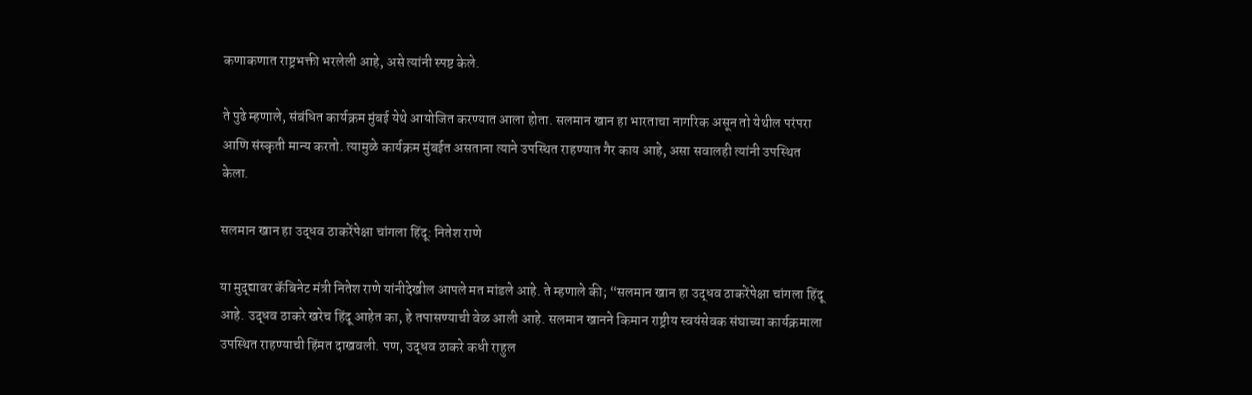कणाकणात राष्ट्रभक्ती भरलेली आहे, असे त्यांनी स्पष्ट केले.

ते पुढे म्हणाले, संबंधित कार्यक्रम मुंबई येथे आयोजित करण्यात आला होता. सलमान खान हा भारताचा नागरिक असून तो येथील परंपरा आणि संस्कृती मान्य करतो. त्यामुळे कार्यक्रम मुंबईत असताना त्याने उपस्थित राहण्यात गैर काय आहे, असा सवालही त्यांनी उपस्थित केला.

सलमान खान हा उद्धव ठाकरेंपेक्षा चांगला हिंदू: नितेश राणे

या मुद्द्यावर कॅबिनेट मंत्री नितेश राणे यांनीदेखील आपले मत मांडले आहे. ते म्हणाले की; “सलमान खान हा उद्धव ठाकरेंपेक्षा चांगला हिंदू आहे. उद्धव ठाकरे खरेच हिंदू आहेत का, हे तपासण्याची वेळ आली आहे. सलमान खानने किमान राष्ट्रीय स्वयंसेवक संघाच्या कार्यक्रमाला उपस्थित राहण्याची हिंमत दाखवली. पण, उद्धव ठाकरे कधी राहुल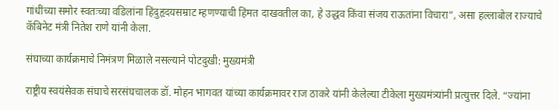गांधींच्या समोर स्वतःच्या वडिलांना हिंदुहृदयसम्राट म्हणण्याची हिंमत दाखवतील का, हे उद्धव किंवा संजय राऊतांना विचारा”, असा हल्लाबोल राज्याचे कॅबिनेट मंत्री नितेश राणे यांनी केला.

संघाच्या कार्यक्रमाचे निमंत्रण मिळाले नसल्याने पोटदुखी: मुख्यमंत्री

राष्ट्रीय स्वयंसेवक संघाचे सरसंघचालक डॉ. मोहन भागवत यांच्या कार्यक्रमावर राज ठाकरे यांनी केलेल्या टीकेला मुख्यमंत्र्यांनी प्रत्युत्तर दिले. “ज्यांना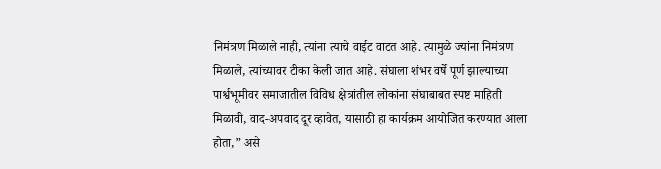निमंत्रण मिळाले नाही, त्यांना त्याचे वाईट वाटत आहे. त्यामुळे ज्यांना निमंत्रण मिळाले, त्यांच्यावर टीका केली जात आहे. संघाला शंभर वर्षे पूर्ण झाल्याच्या पार्श्वभूमीवर समाजातील विविध क्षेत्रांतील लोकांना संघाबाबत स्पष्ट माहिती मिळावी, वाद-अपवाद दूर व्हावेत, यासाठी हा कार्यक्रम आयोजित करण्यात आला होता,” असे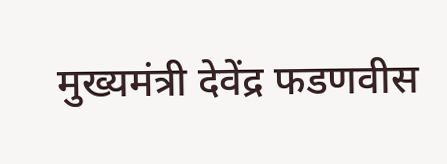मुख्यमंत्री देवेंद्र फडणवीस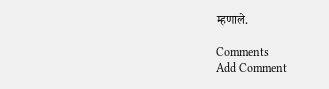म्हणाले.

Comments
Add Comment